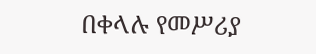በቀላሉ የመሥሪያ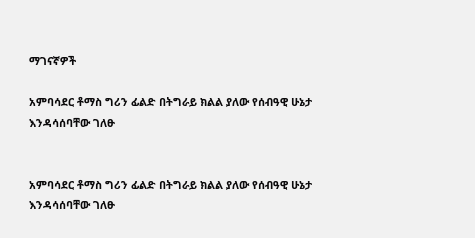ማገናኛዎች

አምባሳደር ቶማስ ግሪን ፊልድ በትግራይ ክልል ያለው የሰብዓዊ ሁኔታ እንዳሳሰባቸው ገለፁ


አምባሳደር ቶማስ ግሪን ፊልድ በትግራይ ክልል ያለው የሰብዓዊ ሁኔታ እንዳሳሰባቸው ገለፁ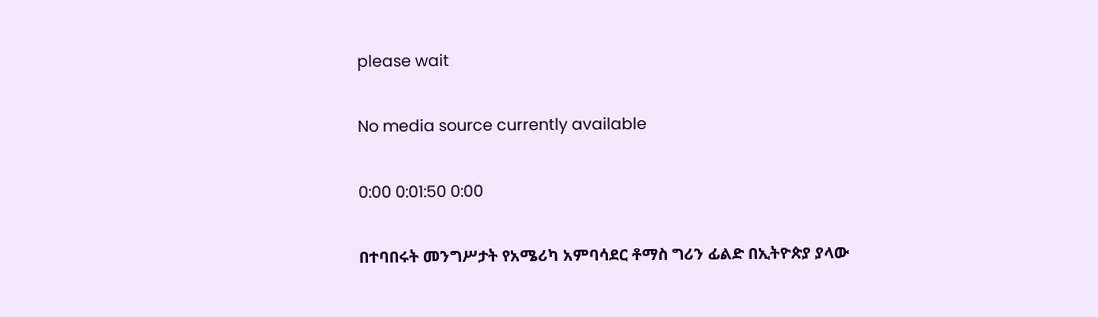please wait

No media source currently available

0:00 0:01:50 0:00

በተባበሩት መንግሥታት የአሜሪካ አምባሳደር ቶማስ ግሪን ፊልድ በኢትዮጵያ ያላው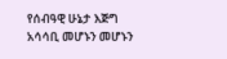የሰብዓዊ ሁኔታ እጅግ አሳሳቢ መሆኑን መሆኑን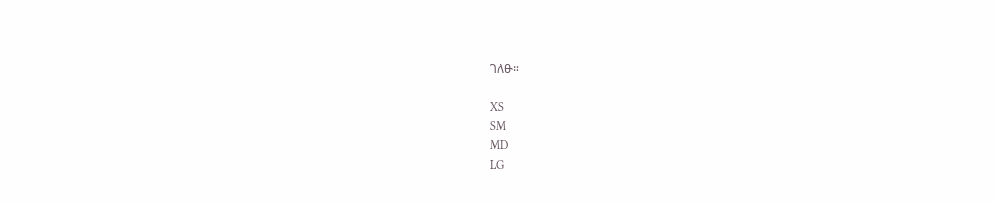ገለፁ።

XS
SM
MD
LG